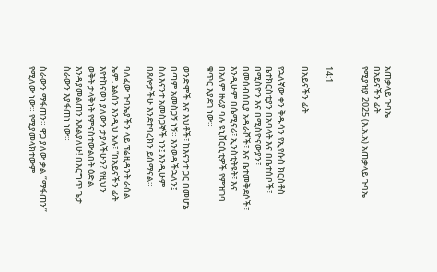አጠቃላይ ጉባኤ
በአይናችን ፊት
የሚያዝያ 2025 (እ.አ.አ) አጠቃላይ ጉባኤ


14:1

በአይናችን ፊት

የኋለኛው ቀን ቅዱሳን የኢየሱስ ክርስቶስ ቤተክርስቲያን በአባላት እና በቤተሰቦች፣ በሚስዮን እና በሚስዮናውያን፣ በመሰብሰቢያ አዳራሾች፣ እና ቤተመቅደሶች፣ እንዲሁም በሴሚናሪ፣ ኢንስቲትዩት፣ እና በአለም ዙሪያ ባሉ ዩኒቨርሲቲዎች የምዝገባ ቁጥር እያደገ ነው።

ወንድሞች እና እህቶች፣ ከእናንተ ጋር በመሆኔ በጣም አመስጋኝ ነኝ። እንወዳችኋለን፤ ስለእናንተ አመስጋኞች ነን፤ እንዲሁም በጸሎታችሁ እንደተባረክን ይሰማናል።

ባለፈው ጉባኤያችን ላይ ፕሬዚዳንት ራሰል ኤም. ኔልሰን እንዲህ አሉ፣ “በአይናችን ፊት እየተከናወነ ያለውን ታያላችሁን? የዚህን ወቅት ታላቅነት የምናስተውልበት ዕድል እንዳያመልጠን እጸልያለሁ! በእርግጥ ጌታ ስራውን እያፋጠነ ነው።

ስራውን ማፋጠን። ዋጋ ያለው ቃል ‘’ማፋጠን’’ የሚለው ነው። የሚያመላክተውም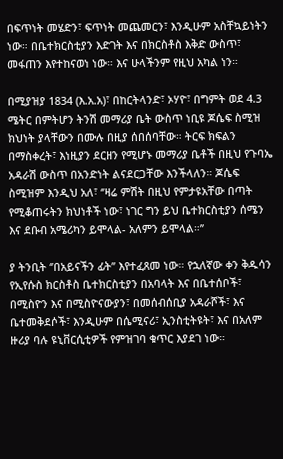በፍጥነት መሄድን፣ ፍጥነት መጨመርን፣ እንዲሁም አስቸኳይነትን ነው። በቤተክርስቲያን እድገት እና በክርስቶስ እቅድ ውስጥ፣ መፋጠን እየተከናወነ ነው። እና ሁላችንም የዚህ አካል ነን።

በሚያዝያ 1834 (እ.አ.አ)፣ በከርትላንድ፣ ኦሃዮ፣ በግምት ወደ 4.3 ሜትር በምትሆን ትንሽ መማሪያ ቤት ውስጥ ነቢዩ ጆሴፍ ስሚዝ ክህነት ያላቸውን በሙሉ በዚያ ሰበሰባቸው። ትርፍ ክፍልን በማስቀረት፣ እነዚያን ደርዘን የሚሆኑ መማሪያ ቤቶች በዚህ የጉባኤ አዳራሽ ውስጥ በአንድነት ልናደርጋቸው እንችላለን። ጆሴፍ ስሚዝም እንዲህ አለ፣ ‘’ዛሬ ምሽት በዚህ የምታዩአቸው በጣት የሚቆጠሩትን ክህነቶች ነው፣ ነገር ግን ይህ ቤተክርስቲያን ሰሜን እና ደቡብ አሜሪካን ይሞላል- አለምን ይሞላል።’’

ያ ትንቢት ‘’በአይናችን ፊት’’ እየተፈጸመ ነው። የኋለኛው ቀን ቅዱሳን የኢየሱስ ክርስቶስ ቤተክርስቲያን በአባላት እና በቤተሰቦች፣ በሚስዮን እና በሚስዮናውያን፣ በመሰብሰቢያ አዳራሾች፣ እና ቤተመቅደሶች፣ እንዲሁም በሴሚናሪ፣ ኢንስቲትዩት፣ እና በአለም ዙሪያ ባሉ ዩኒቨርሲቲዎች የምዝገባ ቁጥር እያደገ ነው።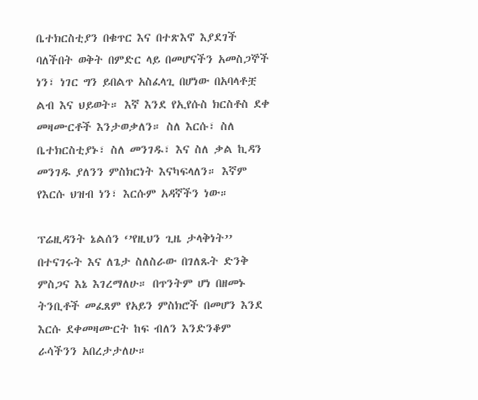ቤተክርስቲያን በቁጥር እና በተጽእኖ እያደገች ባለችበት ወቅት በምድር ላይ በመሆናችን አመስጋኞች ነን፣ ነገር ግን ይበልጥ አስፈላጊ በሆነው በአባላቶቿ ልብ እና ህይወት። እኛ እንደ የኢየሱስ ክርስቶስ ደቀ መዛሙርቶች እንታወቃለን። ስለ እርሱ፣ ስለ ቤተክርስቲያኑ፣ ስለ መንገዱ፣ እና ስለ ቃል ኪዳን መንገዱ ያለንን ምስክርነት እናካፍላለን። እኛም የእርሱ ህዝብ ነን፣ እርሱም አዳኛችን ነው።

ፕሬዚዳንት ኔልሰን ‘’የዚህን ጊዜ ታላቅነት’’ በተናገሩት እና ለጌታ ስለስራው በገለጹት ድንቅ ምስጋና እኔ እገረማለሁ። በጥንትም ሆነ በዘመኑ ትንቢቶች መፈጸም የአይን ምስክሮች በመሆን እንደ እርሱ ደቀመዛሙርት ከፍ ብለን እንድንቆም ራሳችንን አበረታታለሁ።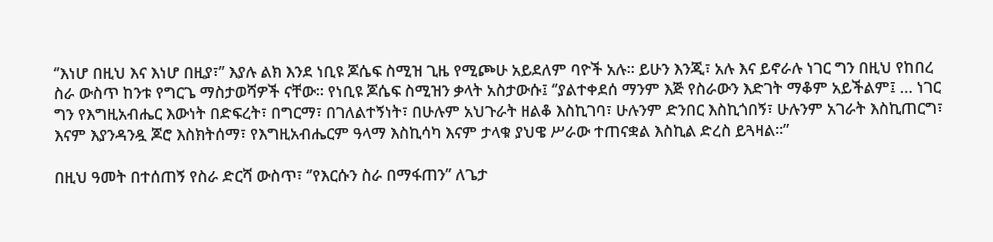‘’እነሆ በዚህ እና እነሆ በዚያ፣’’ እያሉ ልክ እንደ ነቢዩ ጆሴፍ ስሚዝ ጊዜ የሚጮሁ አይደለም ባዮች አሉ። ይሁን እንጂ፣ አሉ እና ይኖራሉ ነገር ግን በዚህ የከበረ ስራ ውስጥ ከንቱ የግርጌ ማስታወሻዎች ናቸው። የነቢዩ ጆሴፍ ስሚዝን ቃላት አስታውሱ፤ ‘’ያልተቀደሰ ማንም እጅ የስራውን እድገት ማቆም አይችልም፤ … ነገር ግን የእግዚአብሔር እውነት በድፍረት፣ በግርማ፣ በገለልተኝነት፣ በሁሉም አህጉራት ዘልቆ እስኪገባ፣ ሁሉንም ድንበር እስኪጎበኝ፣ ሁሉንም አገራት እስኪጠርግ፣ እናም እያንዳንዷ ጆሮ እስክትሰማ፣ የእግዚአብሔርም ዓላማ እስኪሳካ እናም ታላቁ ያህዌ ሥራው ተጠናቋል እስኪል ድረስ ይጓዛል።”

በዚህ ዓመት በተሰጠኝ የስራ ድርሻ ውስጥ፣ ‘’የእርሱን ስራ በማፋጠን’’ ለጌታ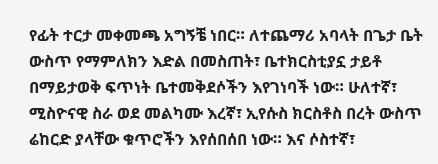የፊት ተርታ መቀመጫ አግኝቼ ነበር። ለተጨማሪ አባላት በጌታ ቤት ውስጥ የማምለክን እድል በመስጠት፣ ቤተክርስቲያኗ ታይቶ በማይታወቅ ፍጥነት ቤተመቅደሶችን እየገነባች ነው። ሁለተኛ፣ ሚስዮናዊ ስራ ወደ መልካሙ እረኛ፣ ኢየሱስ ክርስቶስ በረት ውስጥ ሬከርድ ያላቸው ቁጥሮችን እየሰበሰበ ነው። እና ሶስተኛ፣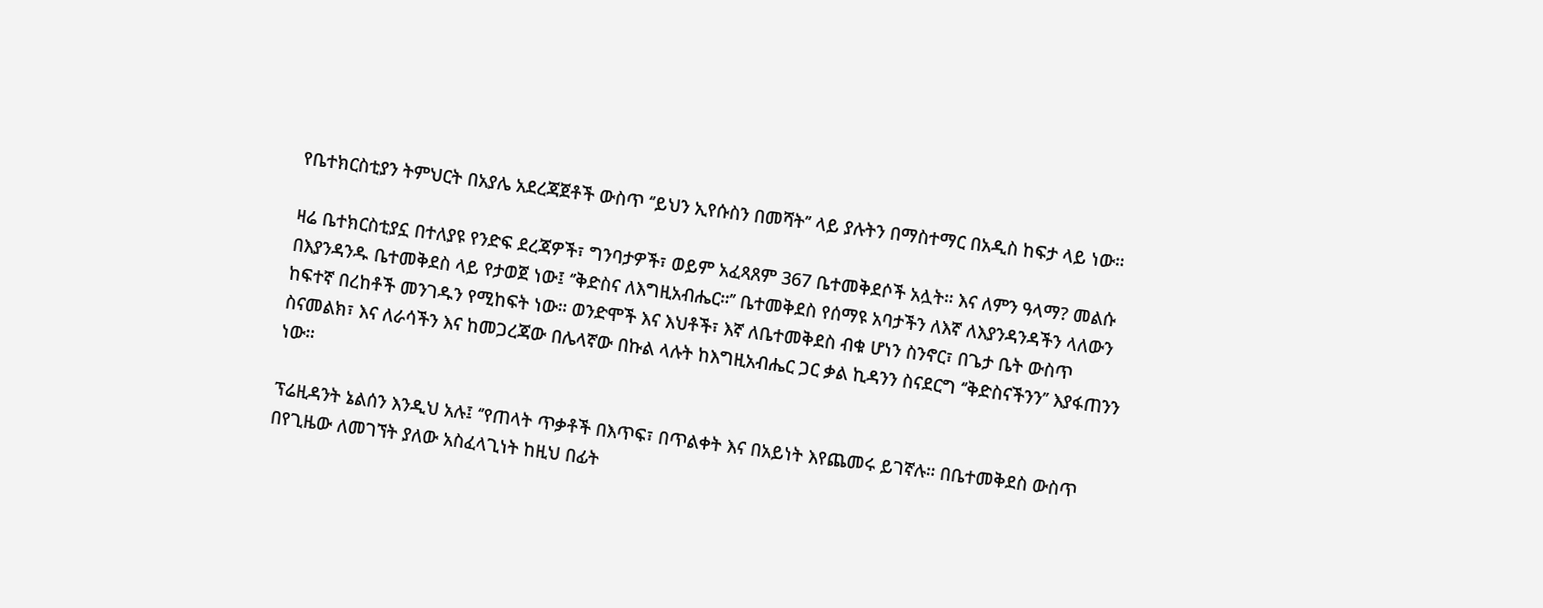የቤተክርስቲያን ትምህርት በአያሌ አደረጃጀቶች ውስጥ ‘’ይህን ኢየሱስን በመሻት’’ ላይ ያሉትን በማስተማር በአዲስ ከፍታ ላይ ነው።

ዛሬ ቤተክርስቲያኗ በተለያዩ የንድፍ ደረጃዎች፣ ግንባታዎች፣ ወይም አፈጻጸም 367 ቤተመቅደሶች አሏት። እና ለምን ዓላማ? መልሱ በእያንዳንዱ ቤተመቅደስ ላይ የታወጀ ነው፤ ‘’ቅድስና ለእግዚአብሔር።’’ ቤተመቅደስ የሰማዩ አባታችን ለእኛ ለእያንዳንዳችን ላለውን ከፍተኛ በረከቶች መንገዱን የሚከፍት ነው። ወንድሞች እና እህቶች፣ እኛ ለቤተመቅደስ ብቁ ሆነን ስንኖር፣ በጌታ ቤት ውስጥ ስናመልክ፣ እና ለራሳችን እና ከመጋረጃው በሌላኛው በኩል ላሉት ከእግዚአብሔር ጋር ቃል ኪዳንን ስናደርግ ‘’ቅድስናችንን’’ እያፋጠንን ነው።

ፕሬዚዳንት ኔልሰን እንዲህ አሉ፤ ‘’የጠላት ጥቃቶች በእጥፍ፣ በጥልቀት እና በአይነት እየጨመሩ ይገኛሉ። በቤተመቅደስ ውስጥ በየጊዜው ለመገኘት ያለው አስፈላጊነት ከዚህ በፊት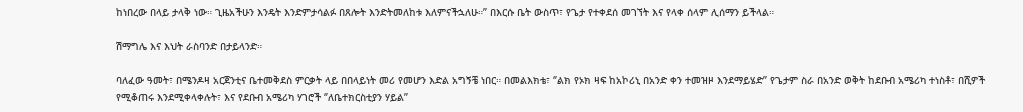ከነበረው በላይ ታላቅ ነው። ጊዜአችሁን እንዴት እንድምታሳልፉ በጸሎት እንድትመለከቱ እለምናችኋለሁ።’’ በእርሱ ቤት ውስጥ፣ የጌታ የተቀደሰ መገኘት እና የላቀ ሰላም ሊሰማን ይችላል።

ሽማግሌ እና እህት ራስባንድ በታይላንድ።

ባለፈው ዓመት፣ በሜንዶዛ አርጀንቲና ቤተመቅደስ ምርቃት ላይ በበላይነት መሪ የመሆን እድል አግኝቼ ነበር። በመልእክቴ፣ ‘’ልክ የኦክ ዛፍ ከአኮሪኒ በአንድ ቀን ተመዝዞ እንደማይሄድ’’ የጌታም ስራ በአንድ ወቅት ከደቡብ አሜሪካ ተነስቶ፣ በሺዎች የሚቆጠሩ እንደሚቀላቀሉት፣ እና የደቡብ አሜሪካ ሃገሮች ‘’ለቤተክርስቲያን ሃይል’’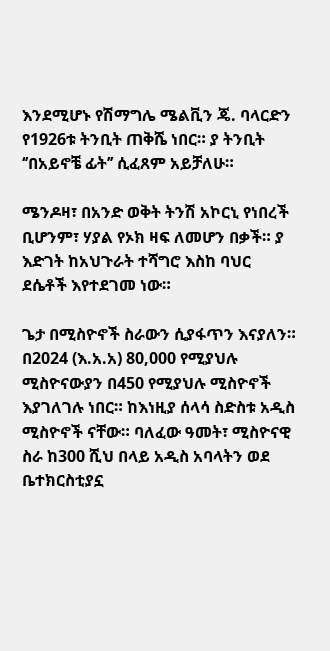እንደሚሆኑ የሽማግሌ ሜልቪን ጄ. ባላርድን የ1926ቱ ትንቢት ጠቅሼ ነበር። ያ ትንቢት ‘’በአይኖቼ ፊት’’ ሲፈጸም አይቻለሁ።

ሜንዶዛ፣ በአንድ ወቅት ትንሽ አኮርኒ የነበረች ቢሆንም፣ ሃያል የኦክ ዛፍ ለመሆን በቃች። ያ እድገት ከአህጉራት ተሻግሮ እስከ ባህር ደሴቶች እየተደገመ ነው።

ጌታ በሚስዮኖች ስራውን ሲያፋጥን እናያለን። በ2024 (እ.አ.አ) 80,000 የሚያህሉ ሚስዮናውያን በ450 የሚያህሉ ሚስዮኖች እያገለገሉ ነበር። ከእነዚያ ሰላሳ ስድስቱ አዲስ ሚስዮኖች ናቸው። ባለፈው ዓመት፣ ሚስዮናዊ ስራ ከ300 ሺህ በላይ አዲስ አባላትን ወደ ቤተክርስቲያኗ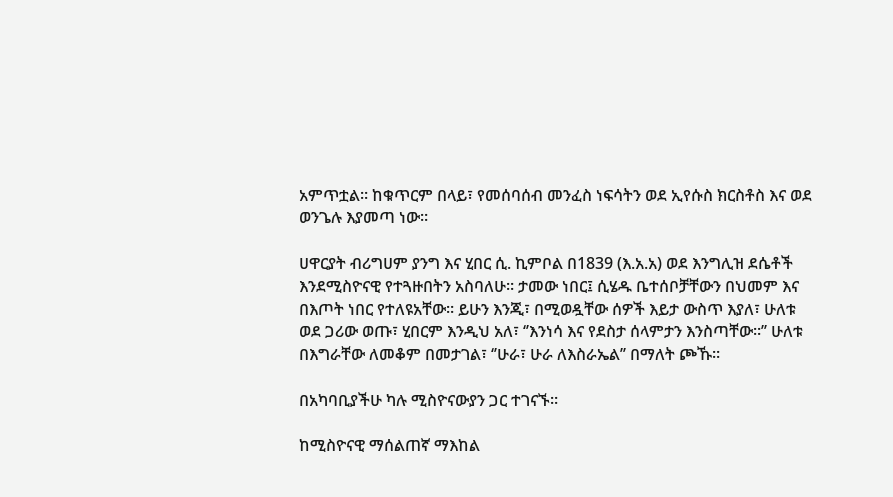አምጥቷል። ከቁጥርም በላይ፣ የመሰባሰብ መንፈስ ነፍሳትን ወደ ኢየሱስ ክርስቶስ እና ወደ ወንጌሉ እያመጣ ነው።

ሀዋርያት ብሪግሀም ያንግ እና ሂበር ሲ. ኪምቦል በ1839 (እ.አ.አ) ወደ እንግሊዝ ደሴቶች እንደሚስዮናዊ የተጓዙበትን አስባለሁ። ታመው ነበር፤ ሲሄዱ ቤተሰቦቻቸውን በህመም እና በእጦት ነበር የተለዩአቸው። ይሁን እንጂ፣ በሚወዷቸው ሰዎች እይታ ውስጥ እያለ፣ ሁለቱ ወደ ጋሪው ወጡ፣ ሂበርም እንዲህ አለ፣ ‘’እንነሳ እና የደስታ ሰላምታን እንስጣቸው።’’ ሁለቱ በእግራቸው ለመቆም በመታገል፣ ‘’ሁራ፣ ሁራ ለእስራኤል’’ በማለት ጮኹ።

በአካባቢያችሁ ካሉ ሚስዮናውያን ጋር ተገናኙ።

ከሚስዮናዊ ማሰልጠኛ ማእከል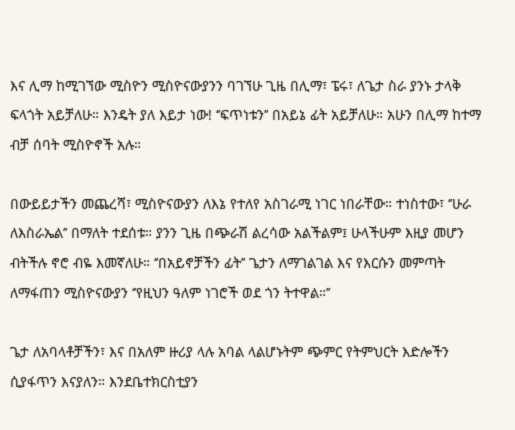እና ሊማ ከሚገኘው ሚስዮን ሚስዮናውያንን ባገኘሁ ጊዜ በሊማ፣ ፔሩ፣ ለጌታ ስራ ያንኑ ታላቅ ፍላጎት አይቻለሁ። እንዴት ያለ እይታ ነው! ‘’ፍጥነቱን’’ በአይኔ ፊት አይቻለሁ። አሁን በሊማ ከተማ ብቻ ሰባት ሚስዮኖች አሉ።

በውይይታችን መጨረሻ፣ ሚስዮናውያን ለእኔ የተለየ አስገራሚ ነገር ነበራቸው። ተነስተው፣ ‘’ሁራ ለእስራኤል’’ በማለት ተደሰቱ። ያንን ጊዜ በጭራሽ ልረሳው አልችልም፤ ሁላችሁም እዚያ መሆን ብትችሉ ኖሮ ብዬ እመኛለሁ። ‘’በአይኖቻችን ፊት’’ ጌታን ለማገልገል እና የእርሱን መምጣት ለማፋጠን ሚስዮናውያን ‘’የዚህን ዓለም ነገሮች ወደ ጎን ትተዋል።’’

ጌታ ለአባላቶቻችን፣ እና በአለም ዙሪያ ላሉ አባል ላልሆኑትም ጭምር የትምህርት እድሎችን ሲያፋጥን እናያለን። እንደቤተክርስቲያን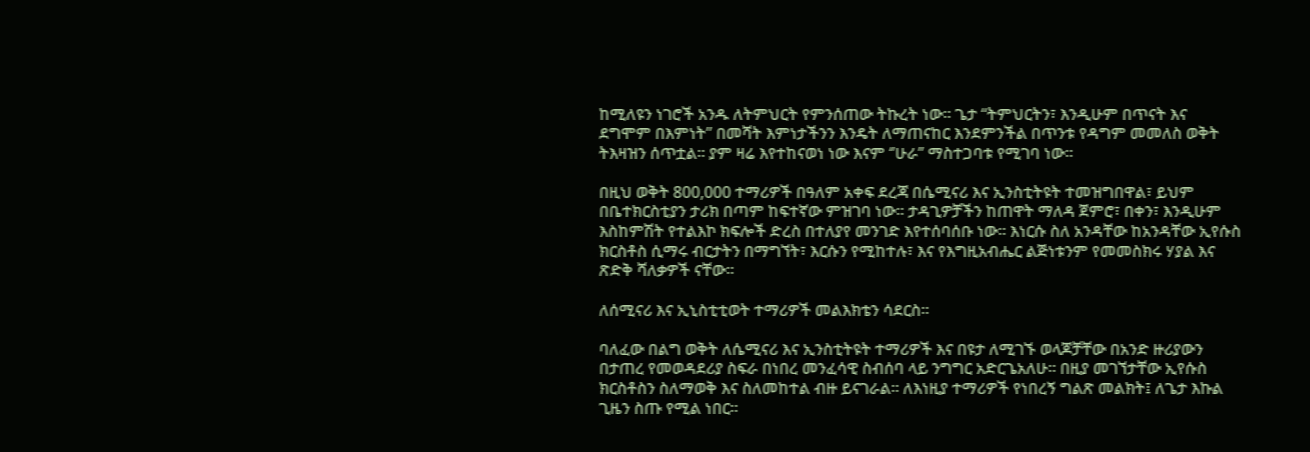ከሚለዩን ነገሮች አንዱ ለትምህርት የምንሰጠው ትኩረት ነው። ጌታ “ትምህርትን፣ እንዲሁም በጥናት እና ደግሞም በእምነት” በመሻት እምነታችንን እንዴት ለማጠናከር እንደምንችል በጥንቱ የዳግም መመለስ ወቅት ትእዛዝን ሰጥቷል። ያም ዛሬ እየተከናወነ ነው እናም ‘’ሁራ’’ ማስተጋባቱ የሚገባ ነው።

በዚህ ወቅት 800,000 ተማሪዎች በዓለም አቀፍ ደረጃ በሴሚናሪ እና ኢንስቲትዩት ተመዝግበዋል፣ ይህም በቤተክርስቲያን ታሪክ በጣም ከፍተኛው ምዝገባ ነው። ታዳጊዎቻችን ከጠዋት ማለዳ ጀምሮ፣ በቀን፣ እንዲሁም እስከምሽት የተልእኮ ክፍሎች ድረስ በተለያየ መንገድ እየተሰባሰቡ ነው። እነርሱ ስለ አንዳቸው ከአንዳቸው ኢየሱስ ክርስቶስ ሲማሩ ብርታትን በማግኘት፣ እርሱን የሚከተሉ፣ እና የእግዚአብሔር ልጅነቱንም የመመስክሩ ሃያል እና ጽድቅ ሻለቃዎች ናቸው።

ለሰሚናሪ እና ኢኒስቲቲወት ተማሪዎች መልእክቴን ሳደርስ።

ባለፈው በልግ ወቅት ለሴሚናሪ እና ኢንስቲትዩት ተማሪዎች እና በዩታ ለሚገኙ ወላጆቻቸው በአንድ ዙሪያውን በታጠረ የመወዳደሪያ ስፍራ በነበረ መንፈሳዊ ስብሰባ ላይ ንግግር አድርጌአለሁ። በዚያ መገኘታቸው ኢየሱስ ክርስቶስን ስለማወቅ እና ስለመከተል ብዙ ይናገራል። ለእነዚያ ተማሪዎች የነበረኝ ግልጽ መልክት፤ ለጌታ እኩል ጊዜን ስጡ የሚል ነበር።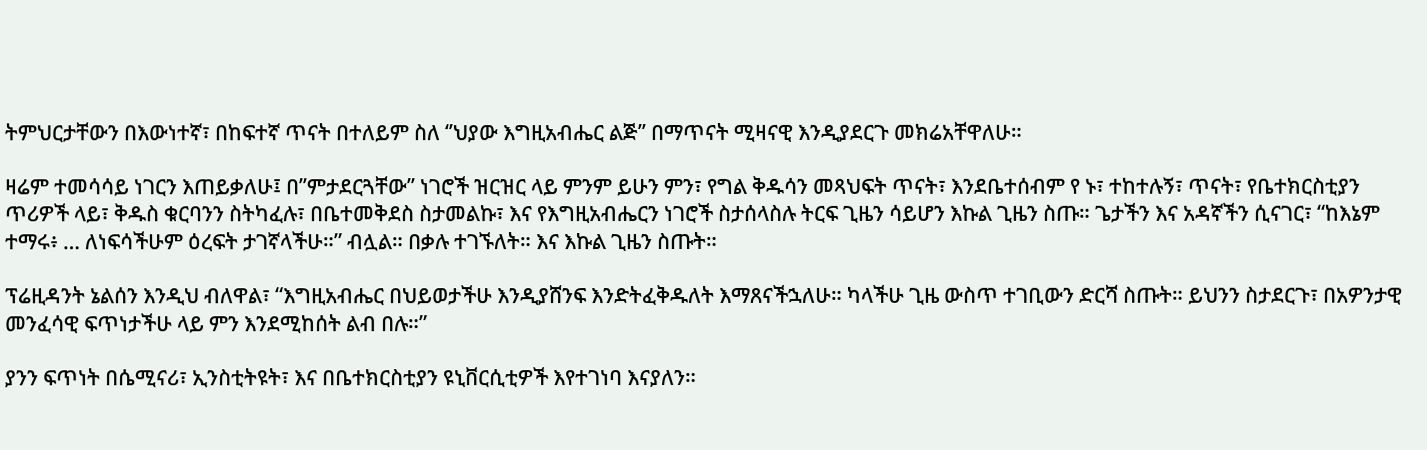ትምህርታቸውን በእውነተኛ፣ በከፍተኛ ጥናት በተለይም ስለ ‘’ህያው እግዚአብሔር ልጅ’’ በማጥናት ሚዛናዊ እንዲያደርጉ መክሬአቸዋለሁ።

ዛሬም ተመሳሳይ ነገርን እጠይቃለሁ፤ በ’’ምታደርጓቸው’’ ነገሮች ዝርዝር ላይ ምንም ይሁን ምን፣ የግል ቅዱሳን መጻህፍት ጥናት፣ እንደቤተሰብም የ ኑ፣ ተከተሉኝ፣ ጥናት፣ የቤተክርስቲያን ጥሪዎች ላይ፣ ቅዱስ ቁርባንን ስትካፈሉ፣ በቤተመቅደስ ስታመልኩ፣ እና የእግዚአብሔርን ነገሮች ስታሰላስሉ ትርፍ ጊዜን ሳይሆን እኩል ጊዜን ስጡ። ጌታችን እና አዳኛችን ሲናገር፣ “ከእኔም ተማሩ፥ … ለነፍሳችሁም ዕረፍት ታገኛላችሁ።” ብሏል። በቃሉ ተገኙለት። እና እኩል ጊዜን ስጡት።

ፕሬዚዳንት ኔልሰን እንዲህ ብለዋል፣ “እግዚአብሔር በህይወታችሁ እንዲያሸንፍ እንድትፈቅዱለት እማጸናችኋለሁ። ካላችሁ ጊዜ ውስጥ ተገቢውን ድርሻ ስጡት። ይህንን ስታደርጉ፣ በአዎንታዊ መንፈሳዊ ፍጥነታችሁ ላይ ምን እንደሚከሰት ልብ በሉ።”

ያንን ፍጥነት በሴሚናሪ፣ ኢንስቲትዩት፣ እና በቤተክርስቲያን ዩኒቨርሲቲዎች እየተገነባ እናያለን።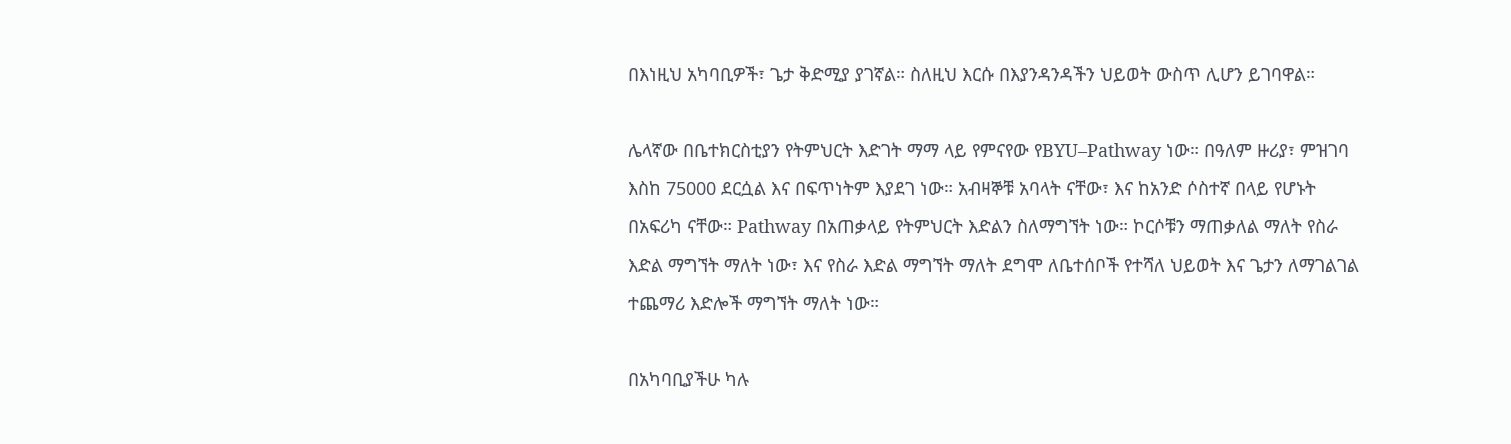በእነዚህ አካባቢዎች፣ ጌታ ቅድሚያ ያገኛል። ስለዚህ እርሱ በእያንዳንዳችን ህይወት ውስጥ ሊሆን ይገባዋል።

ሌላኛው በቤተክርስቲያን የትምህርት እድገት ማማ ላይ የምናየው የBYU–Pathway ነው። በዓለም ዙሪያ፣ ምዝገባ እስከ 75000 ደርሷል እና በፍጥነትም እያደገ ነው። አብዛኞቹ አባላት ናቸው፣ እና ከአንድ ሶስተኛ በላይ የሆኑት በአፍሪካ ናቸው። Pathway በአጠቃላይ የትምህርት እድልን ስለማግኘት ነው። ኮርሶቹን ማጠቃለል ማለት የስራ እድል ማግኘት ማለት ነው፣ እና የስራ እድል ማግኘት ማለት ደግሞ ለቤተሰቦች የተሻለ ህይወት እና ጌታን ለማገልገል ተጨማሪ እድሎች ማግኘት ማለት ነው።

በአካባቢያችሁ ካሉ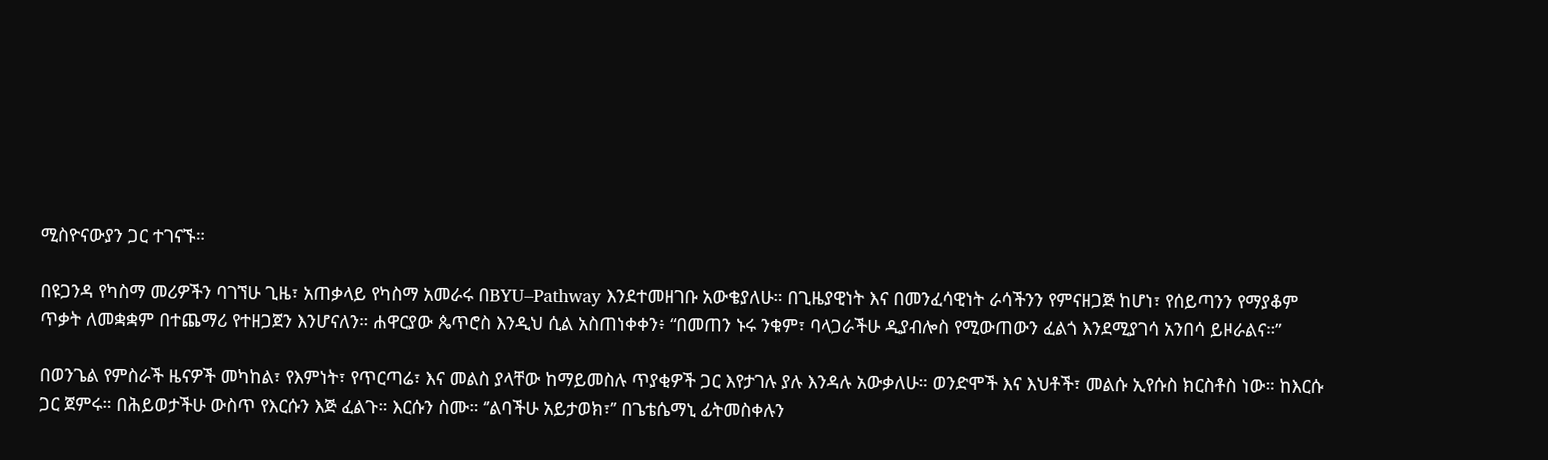ሚስዮናውያን ጋር ተገናኙ።

በዩጋንዳ የካስማ መሪዎችን ባገኘሁ ጊዜ፣ አጠቃላይ የካስማ አመራሩ በBYU–Pathway እንደተመዘገቡ አውቄያለሁ። በጊዜያዊነት እና በመንፈሳዊነት ራሳችንን የምናዘጋጅ ከሆነ፣ የሰይጣንን የማያቆም ጥቃት ለመቋቋም በተጨማሪ የተዘጋጀን እንሆናለን። ሐዋርያው ጴጥሮስ እንዲህ ሲል አስጠነቀቀን፥ “በመጠን ኑሩ ንቁም፣ ባላጋራችሁ ዲያብሎስ የሚውጠውን ፈልጎ እንደሚያገሳ አንበሳ ይዞራልና።”

በወንጌል የምስራች ዜናዎች መካከል፣ የእምነት፣ የጥርጣሬ፣ እና መልስ ያላቸው ከማይመስሉ ጥያቂዎች ጋር እየታገሉ ያሉ እንዳሉ አውቃለሁ። ወንድሞች እና እህቶች፣ መልሱ ኢየሱስ ክርስቶስ ነው። ከእርሱ ጋር ጀምሩ። በሕይወታችሁ ውስጥ የእርሱን እጅ ፈልጉ። እርሱን ስሙ። ‘’ልባችሁ አይታወክ፣’’ በጌቴሴማኒ ፊትመስቀሉን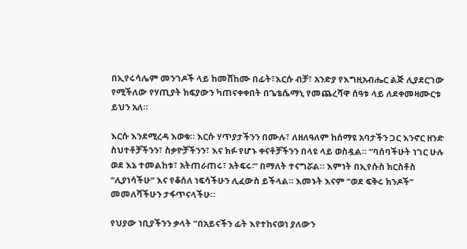በኢየሩሳሌም መንገዶች ላይ ከመሸከሙ በፊት፣እርሱ ብቻ፣ አንድያ የእግዚአብሔር ልጅ ሊያደርገው የሚችለው የሃጢያት ክፍያውን ካጠናቀቀበት በጌቴሴማኒ የመጨረሻዋ ሰዓቱ ላይ ለደቀመዛሙርቱ ይህን አለ።

እርሱ እንደሚረዳ እወቁ። እርሱ ሃጥያታችንን በሙሉ፣ ለዘለዓለም ከሰማዩ አባታችን ጋር እንኖር ዘንድ ስህተቶቻችንን፣ ስቃዮቻችንን፣ እና ክፉ የሆኑ ቀናቶቻችንን በላዩ ላይ ወስዷል። “ባሰባችሁት ነገር ሁሉ ወደ እኔ ተመልከቱ፣ አትጠራጠሩ፣ አትፍሩ፡” በማለት ተናግሯል። እምነት በኢየሱስ ክርስቶስ ‘’ሊያነሳችሁ’’ እና የቆሰለ ነፍሳችሁን ሊፈውስ ይችላል። እመኑት እናም ‘’ወደ ፍቅሩ ክንዶች’’ መመለሻችሁን ታፋጥናላችሁ።

የህያው ነቢያችንን ቃላት ’’በአይናችን ፊት እየተከናወነ ያለውን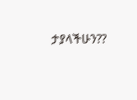ታያላችሁን??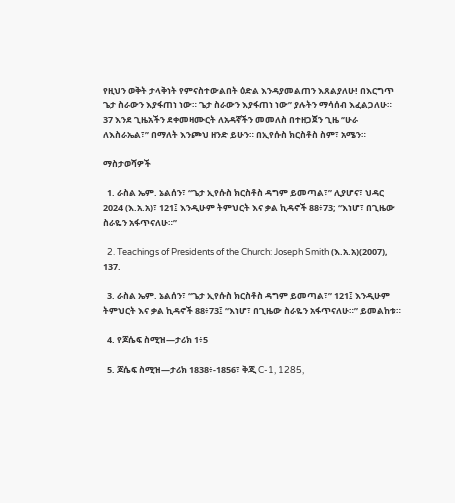የዚህን ወቅት ታላቅነት የምናስተውልበት ዕድል እንዳያመልጠን እጸልያለሁ! በእርግጥ ጌታ ስራውን እያፋጠነ ነው። ጌታ ስራውን እያፋጠነ ነው’’ ያሉትን ማሳሰብ እፈልጋለሁ። 37 እንደ ጊዜአችን ደቀመዛሙርት ለአዳኛችን መመለስ በተዘጋጀን ጊዜ ‘’ሁራ ለእስራኤል፣’’ በማለት እንጮህ ዘንድ ይሁን። በኢየሱስ ክርስቶስ ስም፣ አሜን።

ማስታወሻዎች

  1. ራስል ኤም. ኔልሰን፣ “ጌታ ኢየሱስ ክርስቶስ ዳግም ይመጣል፣” ሊያሆና፣ ህዳር 2024 (እ.አ.አ)፣ 121፤ እንዲሁም ትምህርት እና ቃል ኪዳኖች 88፥73; “እነሆ፣ በጊዜው ስራዬን አፋጥናለሁ።”

  2. Teachings of Presidents of the Church: Joseph Smith (እ.አ.አ)(2007), 137.

  3. ራስል ኤም. ኔልሰን፣ “ጌታ ኢየሱስ ክርስቶስ ዳግም ይመጣል፣” 121፤ እንዲሁም ትምህርት እና ቃል ኪዳኖች 88፥73፤ “እነሆ፣ በጊዜው ስራዬን አፋጥናለሁ።” ይመልከቱ።

  4. የጆሴፍ ስሚዝ—ታሪክ 1፥5

  5. ጆሴፍ ስሚዝ—ታሪክ 1838፥-1856፣ ቅጂ C-1, 1285,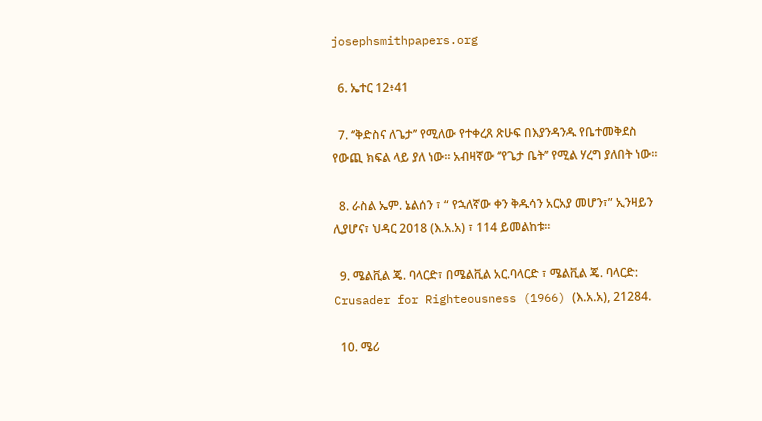josephsmithpapers.org

  6. ኤተር 12፥41

  7. ‘’ቅድስና ለጌታ’’ የሚለው የተቀረጸ ጽሁፍ በእያንዳንዱ የቤተመቅደስ የውጪ ክፍል ላይ ያለ ነው። አብዛኛው ‘’የጌታ ቤት’’ የሚል ሃረግ ያለበት ነው።

  8. ራስል ኤም. ኔልሰን ፣ “ የኋለኛው ቀን ቅዱሳን አርአያ መሆን፣” ኢንዛይን ሊያሆና፣ ህዳር 2018 (እ.አ.አ) ፣ 114 ይመልከቱ፡፡

  9. ሜልቪል ጄ. ባላርድ፣ በሜልቪል አር.ባላርድ ፣ ሜልቪል ጄ. ባላርድ: Crusader for Righteousness (1966) (እ.አ.አ), 21284.

  10. ሜሪ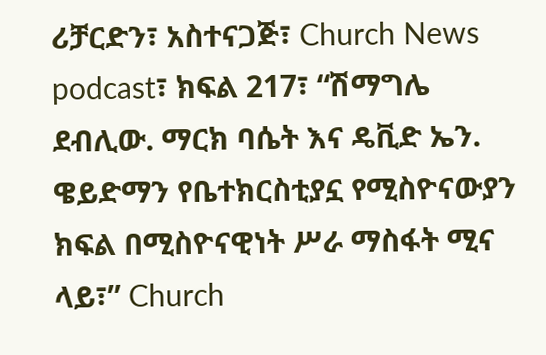ሪቻርድን፣ አስተናጋጅ፣ Church News podcast፣ ክፍል 217፣ “ሽማግሌ ደብሊው. ማርክ ባሴት እና ዴቪድ ኤን. ዌይድማን የቤተክርስቲያኗ የሚስዮናውያን ክፍል በሚስዮናዊነት ሥራ ማስፋት ሚና ላይ፣” Church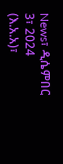News፣ ዲሴምበር 3፣ 2024 (እ.አ.አ)፣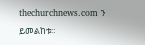thechurchnews.com ን ይመልከቱ።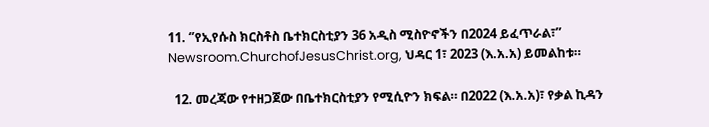11. ‘’የኢየሱስ ክርስቶስ ቤተክርስቲያን 36 አዲስ ሚስዮኖችን በ2024 ይፈጥራል፣’’ Newsroom.ChurchofJesusChrist.org, ህዳር 1፣ 2023 (እ.አ.አ) ይመልከቱ።

  12. መረጃው የተዘጋጀው በቤተክርስቲያን የሚሲዮን ክፍል። በ2022 (እ.አ.አ)፣ የቃል ኪዳን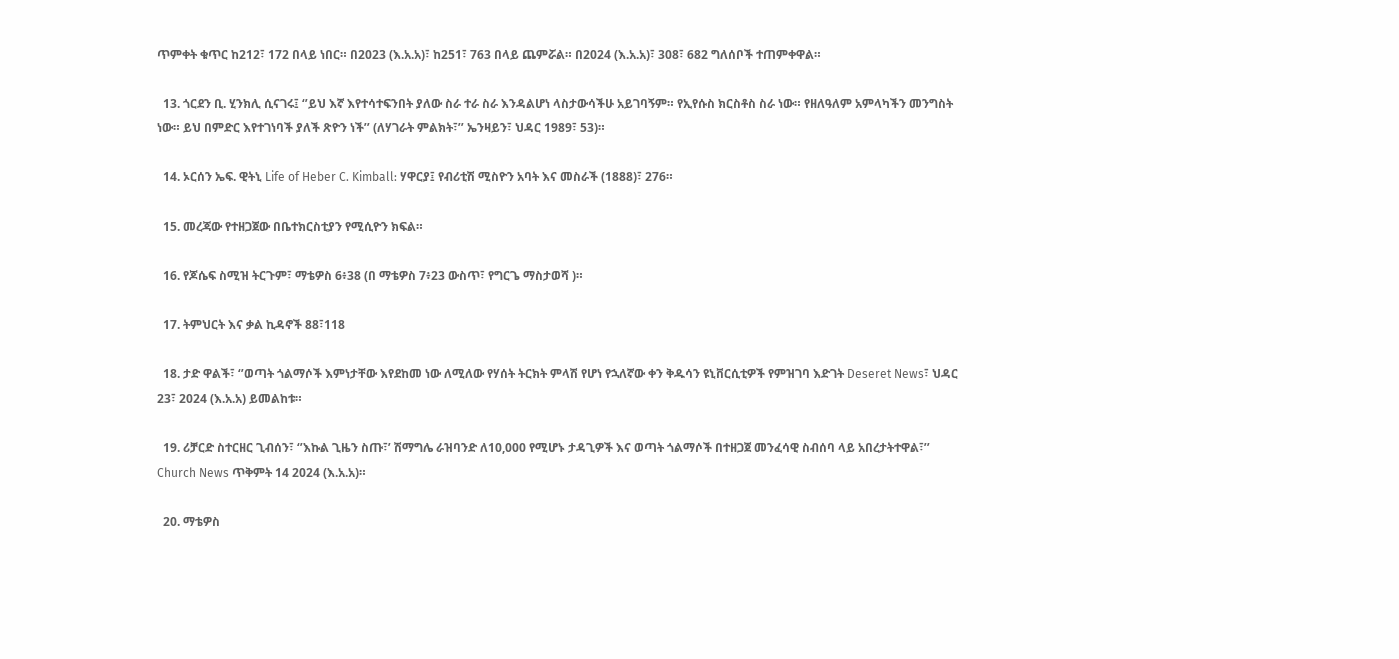ጥምቀት ቁጥር ከ212፣ 172 በላይ ነበር። በ2023 (እ.አ.አ)፣ ከ251፣ 763 በላይ ጨምሯል። በ2024 (እ.አ.አ)፣ 308፣ 682 ግለሰቦች ተጠምቀዋል።

  13. ጎርደን ቢ. ሂንክሊ ሲናገሩ፤ ‘’ይህ እኛ እየተሳተፍንበት ያለው ስራ ተራ ስራ እንዳልሆነ ላስታውሳችሁ አይገባኝም። የኢየሱስ ክርስቶስ ስራ ነው። የዘለዓለም አምላካችን መንግስት ነው። ይህ በምድር እየተገነባች ያለች ጽዮን ነች’’ (ለሃገራት ምልክት፣’’ ኤንዛይን፣ ህዳር 1989፣ 53)።

  14. ኦርሰን ኤፍ. ዊትኒ Life of Heber C. Kimball: ሃዋርያ፤ የብሪቲሽ ሚስዮን አባት እና መስራች (1888)፣ 276።

  15. መረጃው የተዘጋጀው በቤተክርስቲያን የሚሲዮን ክፍል።

  16. የጆሴፍ ስሚዝ ትርጉም፣ ማቴዎስ 6፥38 (በ ማቴዎስ 7፥23 ውስጥ፣ የግርጌ ማስታወሻ )።

  17. ትምህርት እና ቃል ኪዳኖች 88፣118

  18. ታድ ዋልች፣ ‘’ወጣት ጎልማሶች እምነታቸው እየደከመ ነው ለሚለው የሃሰት ትርክት ምላሽ የሆነ የኋለኛው ቀን ቅዱሳን ዩኒቨርሲቲዎች የምዝገባ እድገት Deseret News፣ ህዳር 23፣ 2024 (እ.አ.አ) ይመልከቱ።

  19. ሪቻርድ ስተርዘር ጊብሰን፣ ‘’እኩል ጊዜን ስጡ፣’ ሽማግሌ ራዝባንድ ለ10,000 የሚሆኑ ታዳጊዎች እና ወጣት ጎልማሶች በተዘጋጀ መንፈሳዊ ስብሰባ ላይ አበረታትተዋል፣’’ Church News ጥቅምት 14 2024 (እ.አ.አ)።

  20. ማቴዎስ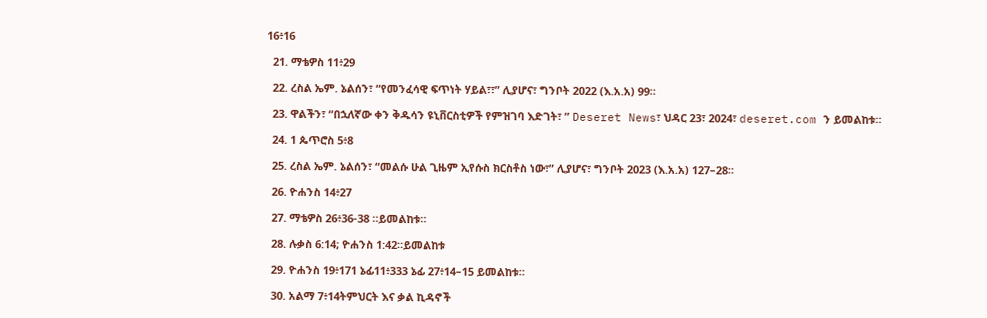16፥16

  21. ማቴዎስ 11፥29

  22. ረስል ኤም. ኔልሰን፣ “የመንፈሳዊ ፍጥነት ሃይል፣፣” ሊያሆና፣ ግንቦት 2022 (እ.አ.አ) 99።

  23. ዋልችን፣ “በኋለኛው ቀን ቅዱሳን ዩኒቨርስቲዎች የምዝገባ እድገት፣ ” Deseret News፣ ህዳር 23፣ 2024፣ deseret.com ን ይመልከቱ።

  24. 1 ጴጥሮስ 5፥8

  25. ረስል ኤም. ኔልሰን፣ “መልሱ ሁል ጊዜም ኢየሱስ ክርስቶስ ነው፣” ሊያሆና፣ ግንቦት 2023 (እ.አ.አ) 127–28።

  26. ዮሐንስ 14፥27

  27. ማቴዎስ 26፥36-38 ።ይመልከቱ።

  28. ሉቃስ 6:14; ዮሐንስ 1:42።ይመልከቱ

  29. ዮሐንስ 19፥171 ኔፊ11፥333 ኔፊ 27፥14–15 ይመልከቱ።

  30. አልማ 7፥14ትምህርት እና ቃል ኪዳኖች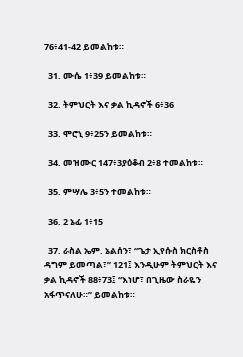76፥41-42 ይመልከቱ።

  31. ሙሴ 1፥39 ይመልከቱ።

  32. ትምህርት እና ቃል ኪዳኖች 6፥36

  33. ሞሮኒ 9፥25ን ይመልከቱ።

  34. መዝሙር 147፥3ያዕቆብ 2፥8 ተመልከቱ።

  35. ምሣሌ 3፥5ን ተመልከቱ።

  36. 2 ኔፊ 1፥15

  37. ራስል ኤም. ኔልሰን፣ “ጌታ ኢየሱስ ክርስቶስ ዳግም ይመጣል፣” 121፤ እንዲሁም ትምህርት እና ቃል ኪዳኖች 88፥73፤ “እነሆ፣ በጊዜው ስራዬን አፋጥናለሁ።” ይመልከቱ።